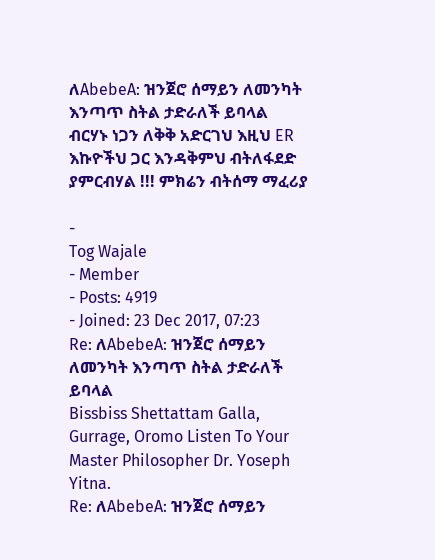ለAbebeA: ዝንጀሮ ሰማይን ለመንካት እንጣጥ ስትል ታድራለች ይባላል
ብርሃኑ ነጋን ለቅቅ አድርገህ እዚህ ER እኩዮችህ ጋር እንዳቅምህ ብትለፋደድ ያምርብሃል !!! ምክሬን ብትሰማ ማፈሪያ

-
Tog Wajale
- Member
- Posts: 4919
- Joined: 23 Dec 2017, 07:23
Re: ለAbebeA: ዝንጀሮ ሰማይን ለመንካት እንጣጥ ስትል ታድራለች ይባላል
Bissbiss Shettattam Galla, Gurrage, Oromo Listen To Your Master Philosopher Dr. Yoseph Yitna.
Re: ለAbebeA: ዝንጀሮ ሰማይን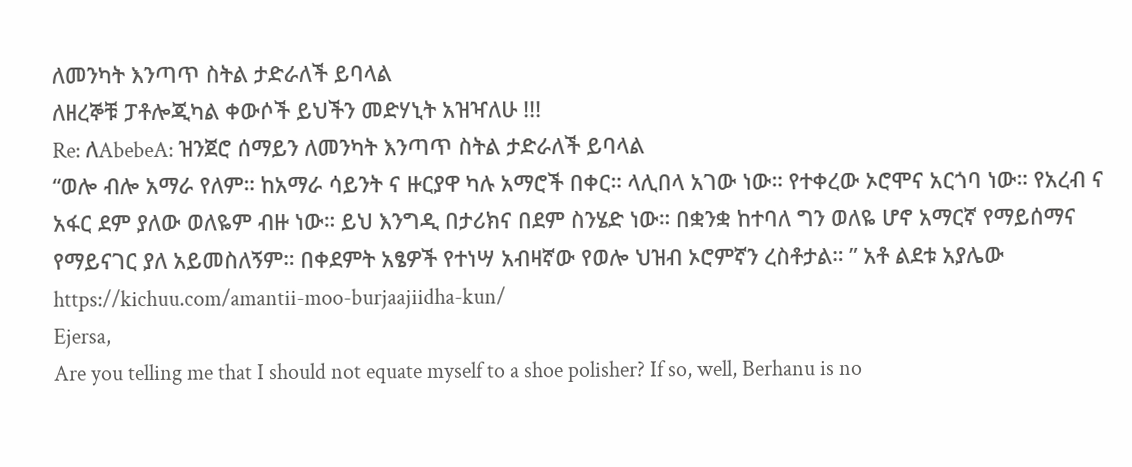ለመንካት እንጣጥ ስትል ታድራለች ይባላል
ለዘረኞቹ ፓቶሎጂካል ቀውሶች ይህችን መድሃኒት አዝዣለሁ !!!
Re: ለAbebeA: ዝንጀሮ ሰማይን ለመንካት እንጣጥ ስትል ታድራለች ይባላል
“ወሎ ብሎ አማራ የለም። ከአማራ ሳይንት ና ዙርያዋ ካሉ አማሮች በቀር። ላሊበላ አገው ነው። የተቀረው ኦሮሞና አርጎባ ነው። የአረብ ና አፋር ደም ያለው ወለዬም ብዙ ነው። ይህ እንግዲ በታሪክና በደም ስንሄድ ነው። በቋንቋ ከተባለ ግን ወለዬ ሆኖ አማርኛ የማይሰማና የማይናገር ያለ አይመስለኝም። በቀደምት አፄዎች የተነሣ አብዛኛው የወሎ ህዝብ ኦሮምኛን ረስቶታል። ” አቶ ልደቱ አያሌው
https://kichuu.com/amantii-moo-burjaajiidha-kun/
Ejersa,
Are you telling me that I should not equate myself to a shoe polisher? If so, well, Berhanu is no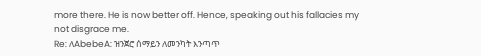more there. He is now better off. Hence, speaking out his fallacies my not disgrace me.
Re: ለAbebeA: ዝንጀሮ ሰማይን ለመንካት እንጣጥ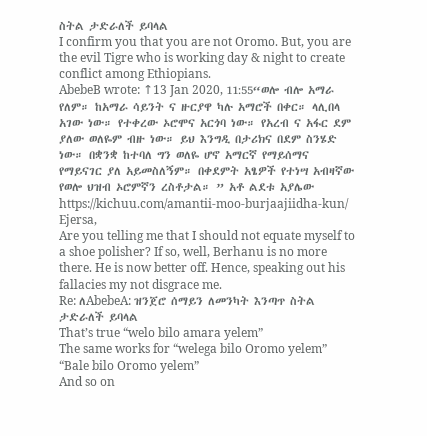ስትል ታድራለች ይባላል
I confirm you that you are not Oromo. But, you are the evil Tigre who is working day & night to create conflict among Ethiopians.
AbebeB wrote: ↑13 Jan 2020, 11:55“ወሎ ብሎ አማራ የለም። ከአማራ ሳይንት ና ዙርያዋ ካሉ አማሮች በቀር። ላሊበላ አገው ነው። የተቀረው ኦሮሞና አርጎባ ነው። የአረብ ና አፋር ደም ያለው ወለዬም ብዙ ነው። ይህ እንግዲ በታሪክና በደም ስንሄድ ነው። በቋንቋ ከተባለ ግን ወለዬ ሆኖ አማርኛ የማይሰማና የማይናገር ያለ አይመስለኝም። በቀደምት አፄዎች የተነሣ አብዛኛው የወሎ ህዝብ ኦሮምኛን ረስቶታል። ” አቶ ልደቱ አያሌው
https://kichuu.com/amantii-moo-burjaajiidha-kun/
Ejersa,
Are you telling me that I should not equate myself to a shoe polisher? If so, well, Berhanu is no more there. He is now better off. Hence, speaking out his fallacies my not disgrace me.
Re: ለAbebeA: ዝንጀሮ ሰማይን ለመንካት እንጣጥ ስትል ታድራለች ይባላል
That’s true “welo bilo amara yelem”
The same works for “welega bilo Oromo yelem”
“Bale bilo Oromo yelem”
And so on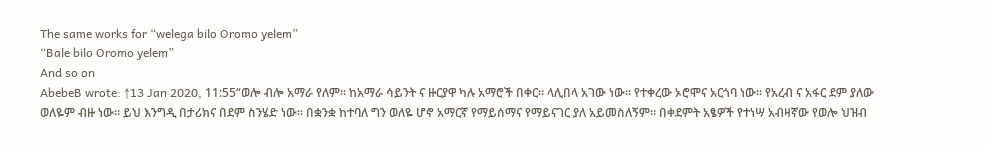The same works for “welega bilo Oromo yelem”
“Bale bilo Oromo yelem”
And so on
AbebeB wrote: ↑13 Jan 2020, 11:55“ወሎ ብሎ አማራ የለም። ከአማራ ሳይንት ና ዙርያዋ ካሉ አማሮች በቀር። ላሊበላ አገው ነው። የተቀረው ኦሮሞና አርጎባ ነው። የአረብ ና አፋር ደም ያለው ወለዬም ብዙ ነው። ይህ እንግዲ በታሪክና በደም ስንሄድ ነው። በቋንቋ ከተባለ ግን ወለዬ ሆኖ አማርኛ የማይሰማና የማይናገር ያለ አይመስለኝም። በቀደምት አፄዎች የተነሣ አብዛኛው የወሎ ህዝብ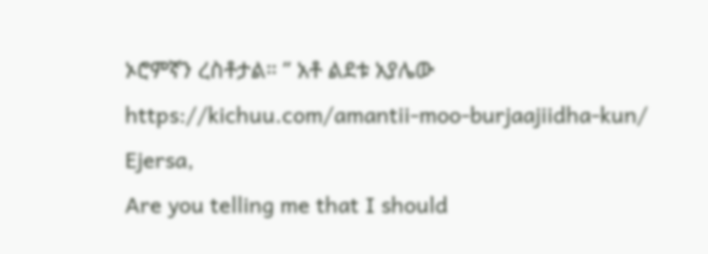ኦሮምኛን ረስቶታል። ” አቶ ልደቱ አያሌው
https://kichuu.com/amantii-moo-burjaajiidha-kun/
Ejersa,
Are you telling me that I should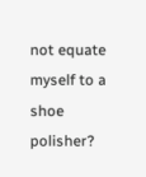not equate myself to a shoe polisher?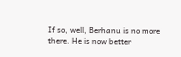If so, well, Berhanu is no more there. He is now better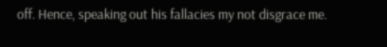off. Hence, speaking out his fallacies my not disgrace me.